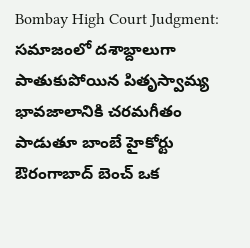Bombay High Court Judgment: సమాజంలో దశాబ్దాలుగా పాతుకుపోయిన పితృస్వామ్య భావజాలానికి చరమగీతం పాడుతూ బాంబే హైకోర్టు ఔరంగాబాద్ బెంచ్ ఒక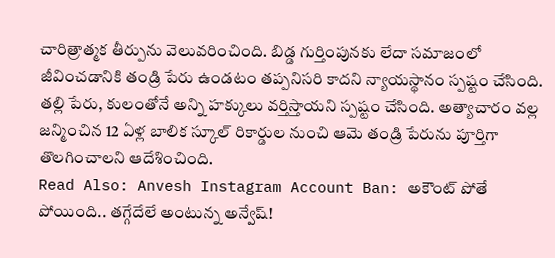చారిత్రాత్మక తీర్పును వెలువరించింది. బిడ్డ గుర్తింపునకు లేదా సమాజంలో జీవించడానికి తండ్రి పేరు ఉండటం తప్పనిసరి కాదని న్యాయస్థానం స్పష్టం చేసింది. తల్లి పేరు, కులంతోనే అన్ని హక్కులు వర్తిస్తాయని స్పష్టం చేసింది. అత్యాచారం వల్ల జన్మించిన 12 ఏళ్ల బాలిక స్కూల్ రికార్డుల నుంచి ఆమె తండ్రి పేరును పూర్తిగా తొలగించాలని ఆదేశించింది.
Read Also: Anvesh Instagram Account Ban: అకౌంట్ పోతే పోయింది.. తగ్గేదేలే అంటున్న అన్వేష్!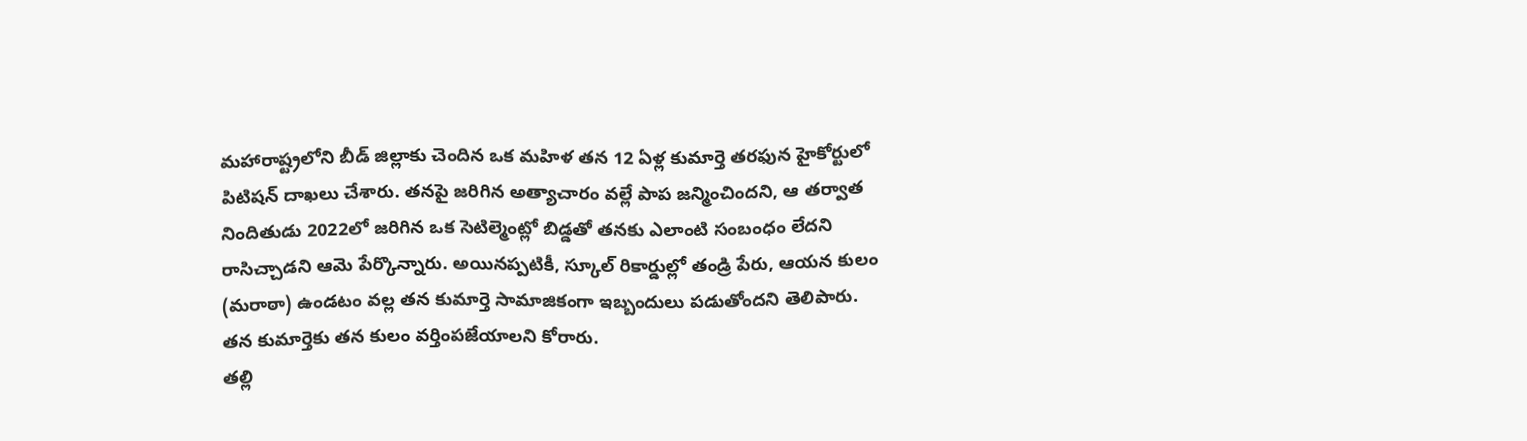మహారాష్ట్రలోని బీడ్ జిల్లాకు చెందిన ఒక మహిళ తన 12 ఏళ్ల కుమార్తె తరఫున హైకోర్టులో పిటిషన్ దాఖలు చేశారు. తనపై జరిగిన అత్యాచారం వల్లే పాప జన్మించిందని, ఆ తర్వాత నిందితుడు 2022లో జరిగిన ఒక సెటిల్మెంట్లో బిడ్డతో తనకు ఎలాంటి సంబంధం లేదని రాసిచ్చాడని ఆమె పేర్కొన్నారు. అయినప్పటికీ, స్కూల్ రికార్డుల్లో తండ్రి పేరు, ఆయన కులం (మరాఠా) ఉండటం వల్ల తన కుమార్తె సామాజికంగా ఇబ్బందులు పడుతోందని తెలిపారు. తన కుమార్తెకు తన కులం వర్తింపజేయాలని కోరారు.
తల్లి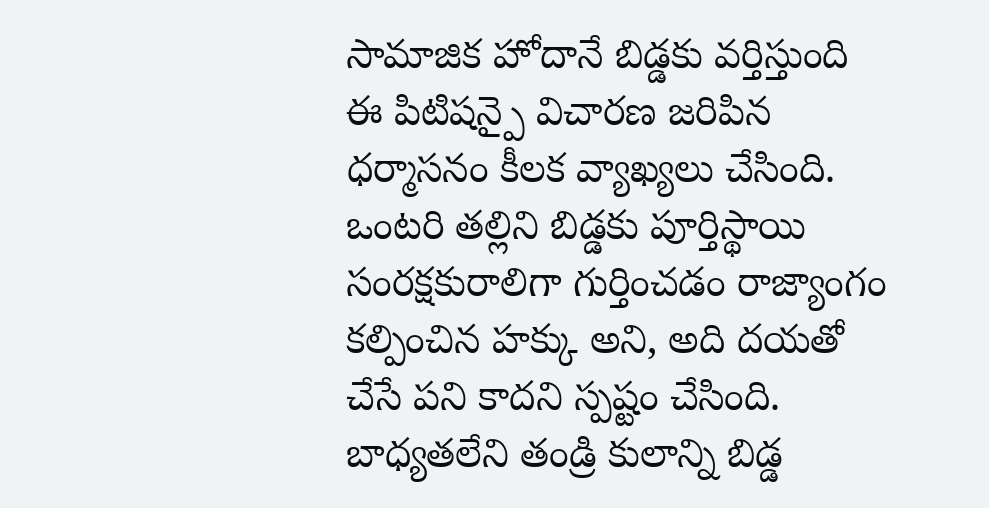సామాజిక హోదానే బిడ్డకు వర్తిస్తుంది
ఈ పిటిషన్పై విచారణ జరిపిన ధర్మాసనం కీలక వ్యాఖ్యలు చేసింది. ఒంటరి తల్లిని బిడ్డకు పూర్తిస్థాయి సంరక్షకురాలిగా గుర్తించడం రాజ్యాంగం కల్పించిన హక్కు అని, అది దయతో చేసే పని కాదని స్పష్టం చేసింది. బాధ్యతలేని తండ్రి కులాన్ని బిడ్డ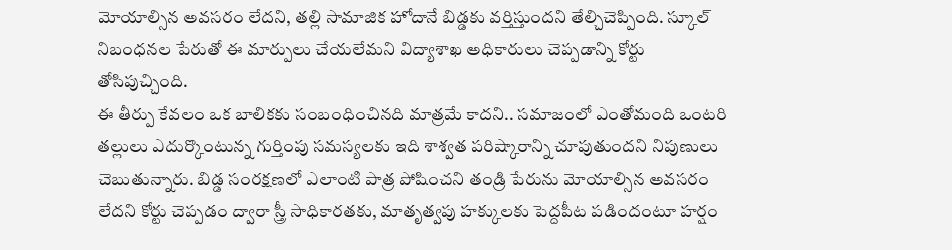మోయాల్సిన అవసరం లేదని, తల్లి సామాజిక హోదానే బిడ్డకు వర్తిస్తుందని తేల్చిచెప్పింది. స్కూల్ నిబంధనల పేరుతో ఈ మార్పులు చేయలేమని విద్యాశాఖ అధికారులు చెప్పడాన్ని కోర్టు తోసిపుచ్చింది.
ఈ తీర్పు కేవలం ఒక బాలికకు సంబంధించినది మాత్రమే కాదని.. సమాజంలో ఎంతోమంది ఒంటరి తల్లులు ఎదుర్కొంటున్న గుర్తింపు సమస్యలకు ఇది శాశ్వత పరిష్కారాన్ని చూపుతుందని నిపుణులు చెబుతున్నారు. బిడ్డ సంరక్షణలో ఎలాంటి పాత్ర పోషించని తండ్రి పేరును మోయాల్సిన అవసరం లేదని కోర్టు చెప్పడం ద్వారా స్త్రీ సాధికారతకు, మాతృత్వపు హక్కులకు పెద్దపీట పడిందంటూ హర్షం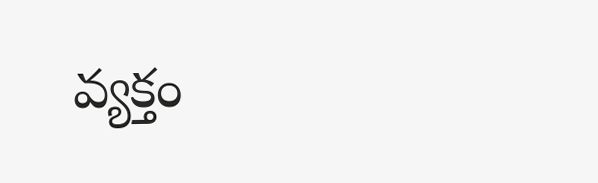వ్యక్తం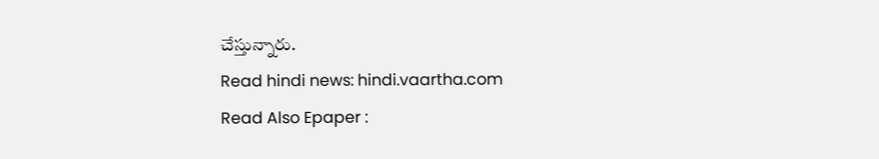చేస్తున్నారు.
Read hindi news: hindi.vaartha.com
Read Also Epaper :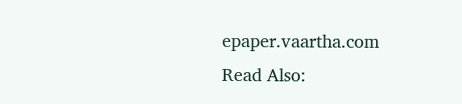epaper.vaartha.com
Read Also: